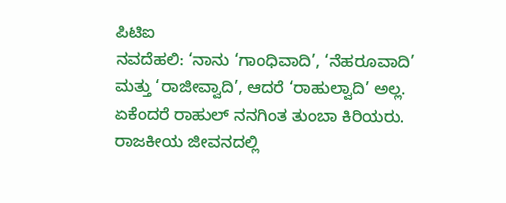ಪಿಟಿಐ
ನವದೆಹಲಿ: ‘ನಾನು ‘ಗಾಂಧಿವಾದಿ’, ‘ನೆಹರೂವಾದಿ’ ಮತ್ತು ‘ರಾಜೀವ್ವಾದಿ’, ಆದರೆ ‘ರಾಹುಲ್ವಾದಿ’ ಅಲ್ಲ. ಏಕೆಂದರೆ ರಾಹುಲ್ ನನಗಿಂತ ತುಂಬಾ ಕಿರಿಯರು. ರಾಜಕೀಯ ಜೀವನದಲ್ಲಿ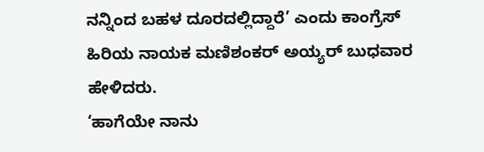ನನ್ನಿಂದ ಬಹಳ ದೂರದಲ್ಲಿದ್ದಾರೆ’ ಎಂದು ಕಾಂಗ್ರೆಸ್ ಹಿರಿಯ ನಾಯಕ ಮಣಿಶಂಕರ್ ಅಯ್ಯರ್ ಬುಧವಾರ ಹೇಳಿದರು.
‘ಹಾಗೆಯೇ ನಾನು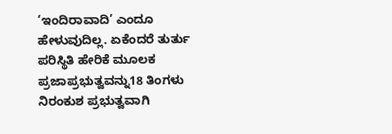‘ಇಂದಿರಾವಾದಿ’ ಎಂದೂ ಹೇಳುವುದಿಲ್ಲ. ಏಕೆಂದರೆ ತುರ್ತು ಪರಿಸ್ಥಿತಿ ಹೇರಿಕೆ ಮೂಲಕ ಪ್ರಜಾಪ್ರಭುತ್ವವನ್ನು18 ತಿಂಗಳು ನಿರಂಕುಶ ಪ್ರಭುತ್ವವಾಗಿ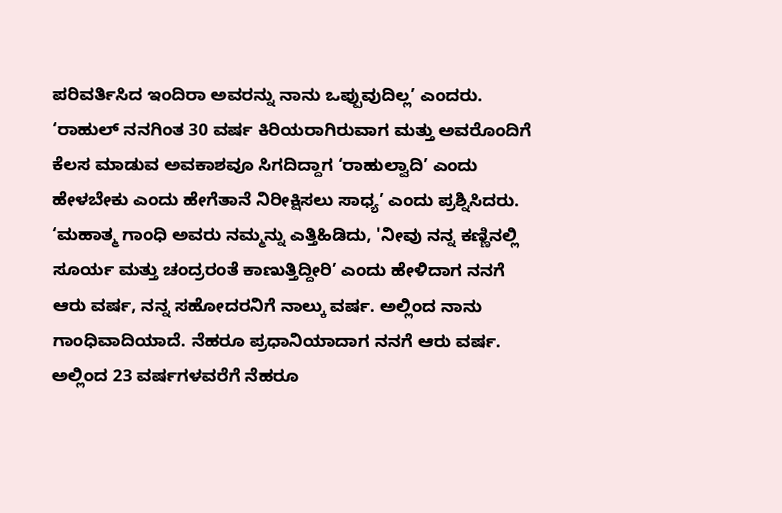ಪರಿವರ್ತಿಸಿದ ಇಂದಿರಾ ಅವರನ್ನು ನಾನು ಒಪ್ಪುವುದಿಲ್ಲ’ ಎಂದರು.
‘ರಾಹುಲ್ ನನಗಿಂತ 30 ವರ್ಷ ಕಿರಿಯರಾಗಿರುವಾಗ ಮತ್ತು ಅವರೊಂದಿಗೆ ಕೆಲಸ ಮಾಡುವ ಅವಕಾಶವೂ ಸಿಗದಿದ್ದಾಗ ‘ರಾಹುಲ್ವಾದಿ’ ಎಂದು ಹೇಳಬೇಕು ಎಂದು ಹೇಗೆತಾನೆ ನಿರೀಕ್ಷಿಸಲು ಸಾಧ್ಯ’ ಎಂದು ಪ್ರಶ್ನಿಸಿದರು.
‘ಮಹಾತ್ಮ ಗಾಂಧಿ ಅವರು ನಮ್ಮನ್ನು ಎತ್ತಿಹಿಡಿದು, 'ನೀವು ನನ್ನ ಕಣ್ಣಿನಲ್ಲಿ ಸೂರ್ಯ ಮತ್ತು ಚಂದ್ರರಂತೆ ಕಾಣುತ್ತಿದ್ದೀರಿ’ ಎಂದು ಹೇಳಿದಾಗ ನನಗೆ ಆರು ವರ್ಷ, ನನ್ನ ಸಹೋದರನಿಗೆ ನಾಲ್ಕು ವರ್ಷ. ಅಲ್ಲಿಂದ ನಾನು ಗಾಂಧಿವಾದಿಯಾದೆ. ನೆಹರೂ ಪ್ರಧಾನಿಯಾದಾಗ ನನಗೆ ಆರು ವರ್ಷ. ಅಲ್ಲಿಂದ 23 ವರ್ಷಗಳವರೆಗೆ ನೆಹರೂ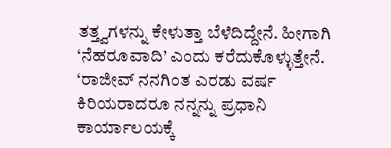ತತ್ತ್ವಗಳನ್ನು ಕೇಳುತ್ತಾ ಬೆಳೆದಿದ್ದೇನೆ. ಹೀಗಾಗಿ ‘ನೆಹರೂವಾದಿ’ ಎಂದು ಕರೆದುಕೊಳ್ಳುತ್ತೇನೆ.
‘ರಾಜೀವ್ ನನಗಿಂತ ಎರಡು ವರ್ಷ ಕಿರಿಯರಾದರೂ ನನ್ನನ್ನು ಪ್ರಧಾನಿ ಕಾರ್ಯಾಲಯಕ್ಕೆ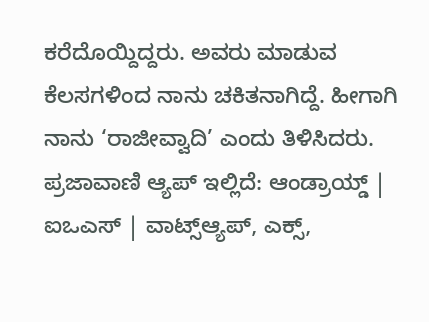ಕರೆದೊಯ್ದಿದ್ದರು. ಅವರು ಮಾಡುವ ಕೆಲಸಗಳಿಂದ ನಾನು ಚಕಿತನಾಗಿದ್ದೆ. ಹೀಗಾಗಿ ನಾನು ‘ರಾಜೀವ್ವಾದಿ’ ಎಂದು ತಿಳಿಸಿದರು.
ಪ್ರಜಾವಾಣಿ ಆ್ಯಪ್ ಇಲ್ಲಿದೆ: ಆಂಡ್ರಾಯ್ಡ್ | ಐಒಎಸ್ | ವಾಟ್ಸ್ಆ್ಯಪ್, ಎಕ್ಸ್,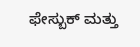ಫೇಸ್ಬುಕ್ ಮತ್ತು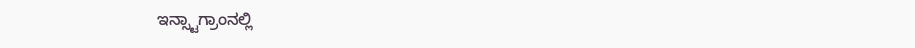ಇನ್ಸ್ಟಾಗ್ರಾಂನಲ್ಲಿ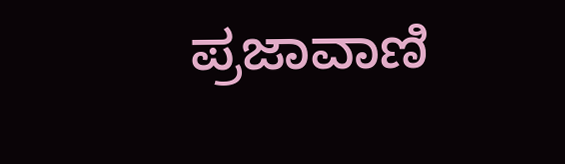ಪ್ರಜಾವಾಣಿ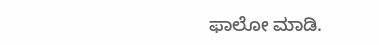ಫಾಲೋ ಮಾಡಿ.